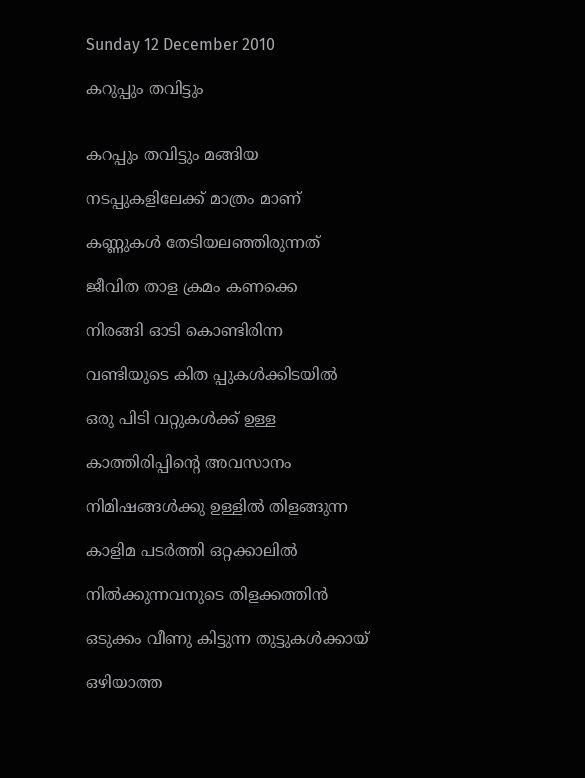Sunday 12 December 2010

കറുപ്പും തവിട്ടും


കറപ്പും തവിട്ടും മങ്ങിയ

നടപ്പുകളിലേക്ക് മാത്രം മാണ്‌

കണ്ണുകള്‍ തേടിയലഞ്ഞിരുന്നത്

ജീവിത താള ക്രമം കണക്കെ

നിരങ്ങി ഓടി കൊണ്ടിരിന്ന

വണ്ടിയുടെ കിത പ്പുകള്‍ക്കിടയില്‍

ഒരു പിടി വറ്റുകള്‍ക്ക് ഉള്ള

കാത്തിരിപ്പിന്റെ അവസാനം

നിമിഷങ്ങള്‍ക്കു ഉള്ളില്‍ തിളങ്ങുന്ന

കാളിമ പടര്‍ത്തി ഒറ്റക്കാലില്‍

നില്‍ക്കുന്നവനുടെ തിളക്കത്തിന്‍

ഒടുക്കം വീണു കിട്ടുന്ന തുട്ടുകള്‍ക്കായ്

ഒഴിയാത്ത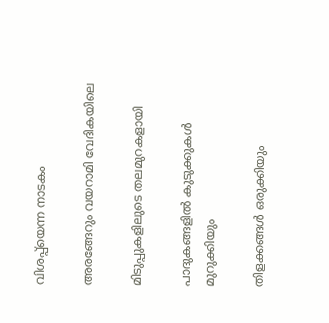വിശപ്പ്‌യെന്ന നാടകം

അരങ്ങേറും വയറാമി വേദികയിലെ

മിടുപ്പുകളിലുടെ തലമുറകളായി

പാദുകങ്ങളില്‍ കുടുക്കുകള്‍ മുറുക്കിയും

തിളക്കങ്ങള്‍ ഒരുക്കിയും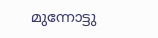മുന്നോട്ടു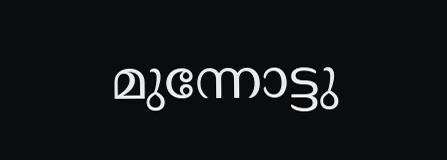മുന്നോട്ടു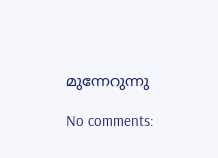മുന്നേറുന്നു

No comments: